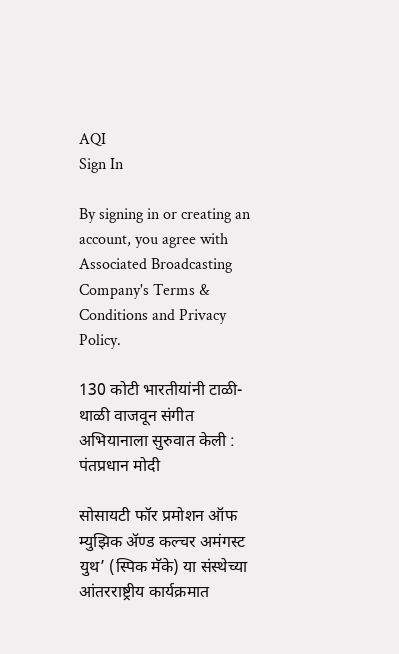AQI
Sign In

By signing in or creating an account, you agree with Associated Broadcasting Company's Terms & Conditions and Privacy Policy.

130 कोटी भारतीयांनी टाळी-थाळी वाजवून संगीत अभियानाला सुरुवात केली : पंतप्रधान मोदी

सोसायटी फॉर प्रमोशन ऑफ म्युझिक ॲण्ड कल्चर अमंगस्ट युथ’ (स्पिक मॅके) या संस्थेच्या आंतरराष्ट्रीय कार्यक्रमात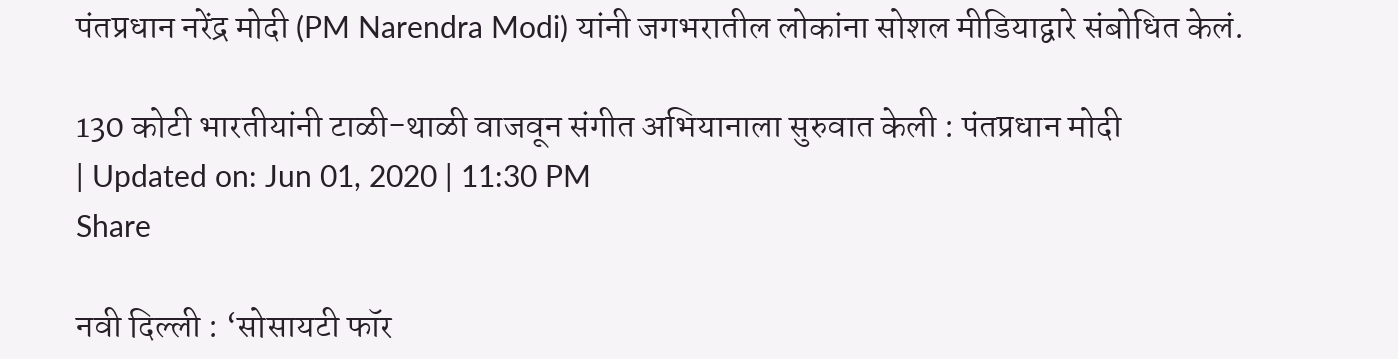पंतप्रधान नरेंद्र मोदी (PM Narendra Modi) यांनी जगभरातील लोकांना सोशल मीडियाद्वारे संबोधित केलं.

130 कोटी भारतीयांनी टाळी-थाळी वाजवून संगीत अभियानाला सुरुवात केली : पंतप्रधान मोदी
| Updated on: Jun 01, 2020 | 11:30 PM
Share

नवी दिल्ली : ‘सोसायटी फॉर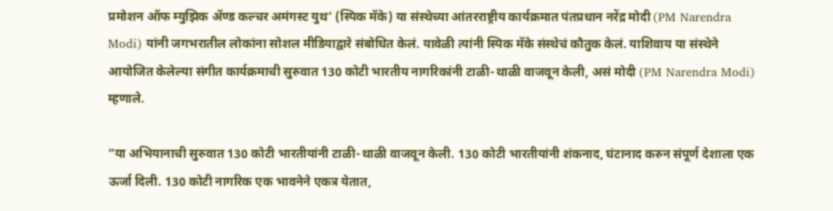प्रमोशन ऑफ म्युझिक ॲण्ड कल्चर अमंगस्ट युथ’ (स्पिक मॅके) या संस्थेच्या आंतरराष्ट्रीय कार्यक्रमात पंतप्रधान नरेंद्र मोदी (PM Narendra Modi) यांनी जगभरातील लोकांना सोशल मीडियाद्वारे संबोधित केलं. यावेळी त्यांनी स्पिक मॅके संस्थेचं कौतुक केलं. याशिवाय या संस्थेने आयोजित केलेल्या संगीत कार्यक्रमाची सुरुवात 130 कोटी भारतीय नागरिकांनी टाळी-थाळी वाजवून केली, असं मोदी (PM Narendra Modi) म्हणाले.

“या अभियानाची सुरुवात 130 कोटी भारतीयांनी टाळी-थाळी वाजवून केली. 130 कोटी भारतीयांनी शंकनाद, घंटानाद करुन संपूर्ण देशाला एक ऊर्जा दिली. 130 कोटी नागरिक एक भावनेने एकत्र येतात,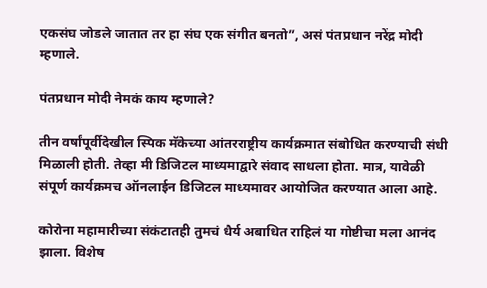एकसंघ जोडले जातात तर हा संघ एक संगीत बनतो”, असं पंतप्रधान नरेंद्र मोदी म्हणाले.

पंतप्रधान मोदी नेमकं काय म्हणाले?

तीन वर्षांपूर्वीदेखील स्पिक मॅकेच्या आंतरराष्ट्रीय कार्यक्रमात संबोधित करण्याची संधी मिळाली होती. तेव्हा मी डिजिटल माध्यमाद्वारे संवाद साधला होता. मात्र, यावेळी संपूर्ण कार्यक्रमच ऑनलाईन डिजिटल माध्यमावर आयोजित करण्यात आला आहे.

कोरोना महामारीच्या संकंटातही तुमचं धैर्य अबाधित राहिलं या गोष्टीचा मला आनंद झाला. विशेष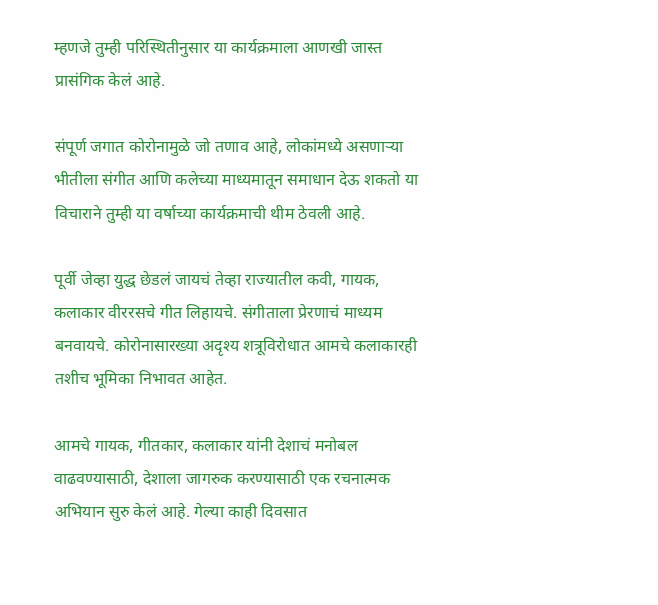म्हणजे तुम्ही परिस्थितीनुसार या कार्यक्रमाला आणखी जास्त प्रासंगिक केलं आहे.

संपूर्ण जगात कोरोनामुळे जो तणाव आहे, लोकांमध्ये असणाऱ्या भीतीला संगीत आणि कलेच्या माध्यमातून समाधान देऊ शकतो या विचाराने तुम्ही या वर्षाच्या कार्यक्रमाची थीम ठेवली आहे.

पूर्वी जेव्हा युद्ध छेडलं जायचं तेव्हा राज्यातील कवी, गायक, कलाकार वीररसचे गीत लिहायचे. संगीताला प्रेरणाचं माध्यम बनवायचे. कोरोनासारख्या अदृश्य शत्रूविरोधात आमचे कलाकारही तशीच भूमिका निभावत आहेत.

आमचे गायक, गीतकार, कलाकार यांनी देशाचं मनोबल वाढवण्यासाठी, देशाला जागरुक करण्यासाठी एक रचनात्मक अभियान सुरु केलं आहे. गेल्या काही दिवसात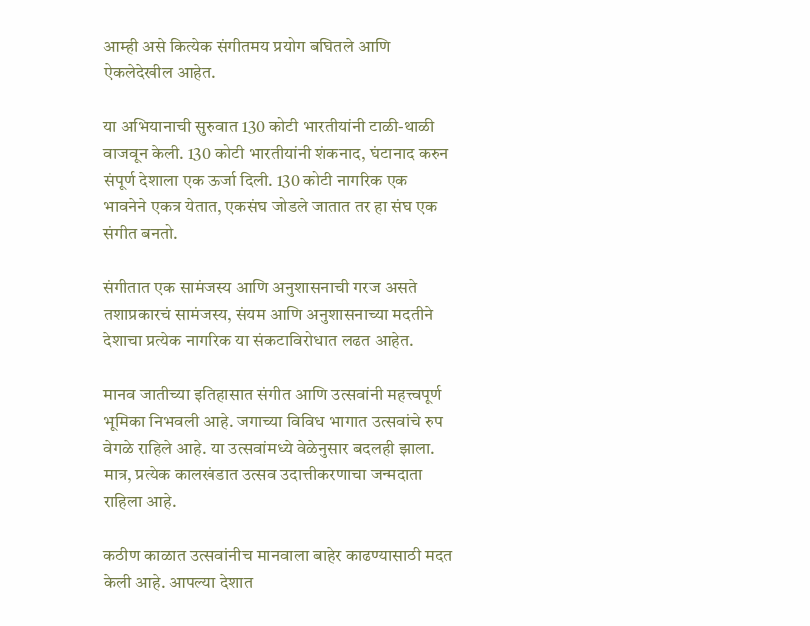आम्ही असे कित्येक संगीतमय प्रयोग बघितले आणि ऐकलेदेखील आहेत.

या अभियानाची सुरुवात 130 कोटी भारतीयांनी टाळी-थाळी वाजवून केली. 130 कोटी भारतीयांनी शंकनाद, घंटानाद करुन संपूर्ण देशाला एक ऊर्जा दिली. 130 कोटी नागरिक एक भावनेने एकत्र येतात, एकसंघ जोडले जातात तर हा संघ एक संगीत बनतो.

संगीतात एक सामंजस्य आणि अनुशासनाची गरज असते तशाप्रकारचं सामंजस्य, संयम आणि अनुशासनाच्या मदतीने देशाचा प्रत्येक नागरिक या संकटाविरोधात लढत आहेत.

मानव जातीच्या इतिहासात संगीत आणि उत्सवांनी महत्त्वपूर्ण भूमिका निभवली आहे. जगाच्या विविध भागात उत्सवांचे रुप वेगळे राहिले आहे. या उत्सवांमध्ये वेळेनुसार बदलही झाला. मात्र, प्रत्येक कालखंडात उत्सव उदात्तीकरणाचा जन्मदाता राहिला आहे.

कठीण काळात उत्सवांनीच मानवाला बाहेर काढण्यासाठी मदत केली आहे. आपल्या देशात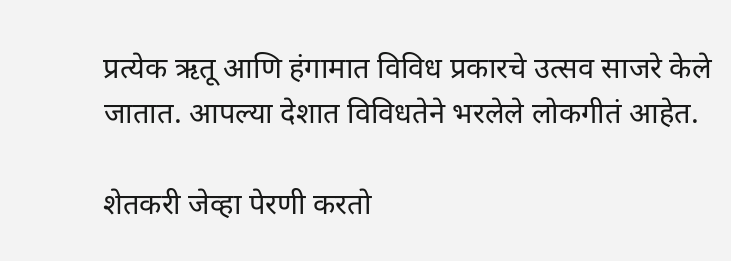प्रत्येक ऋतू आणि हंगामात विविध प्रकारचे उत्सव साजरे केले जातात. आपल्या देशात विविधतेने भरलेले लोकगीतं आहेत.

शेतकरी जेव्हा पेरणी करतो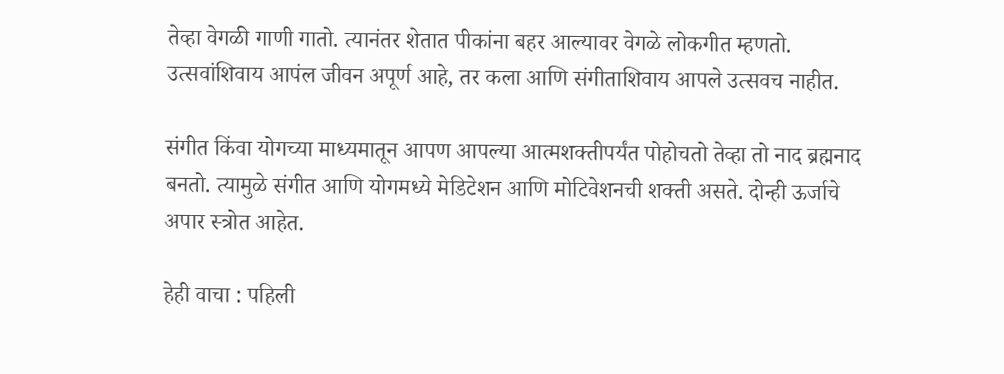तेव्हा वेगळी गाणी गातो. त्यानंतर शेतात पीकांना बहर आल्यावर वेगळे लोकगीत म्हणतो. उत्सवांशिवाय आपंल जीवन अपूर्ण आहे, तर कला आणि संगीताशिवाय आपले उत्सवच नाहीत.

संगीत किंवा योगच्या माध्यमातून आपण आपल्या आत्मशक्तीपर्यंत पोहोचतो तेव्हा तो नाद ब्रह्मनाद बनतो. त्यामुळे संगीत आणि योगमध्ये मेडिटेशन आणि मोटिवेशनची शक्ती असते. दोन्ही ऊर्जाचे अपार स्त्रोत आहेत.

हेही वाचा : पहिली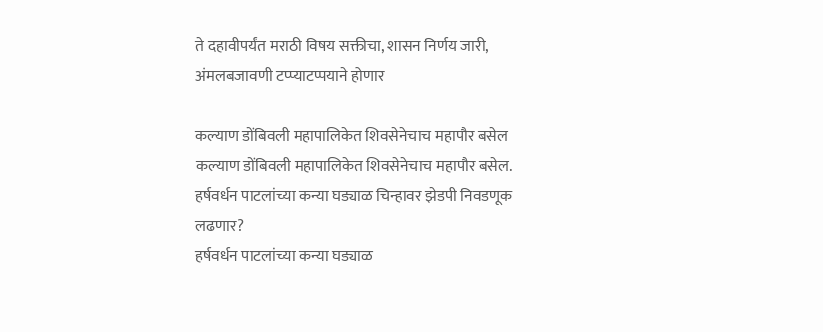ते दहावीपर्यंत मराठी विषय सक्तीचा, शासन निर्णय जारी, अंमलबजावणी टप्प्याटप्पयाने होणार

कल्याण डोंबिवली महापालिकेत शिवसेनेचाच महापौर बसेल
कल्याण डोंबिवली महापालिकेत शिवसेनेचाच महापौर बसेल.
हर्षवर्धन पाटलांच्या कन्या घड्याळ चिन्हावर झेडपी निवडणूक लढणार?
हर्षवर्धन पाटलांच्या कन्या घड्याळ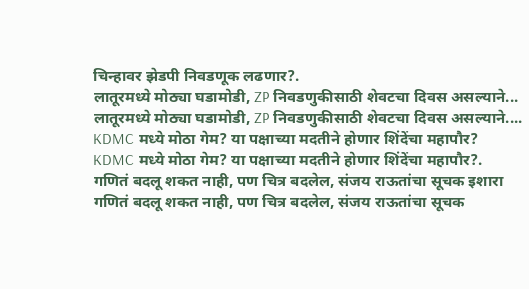चिन्हावर झेडपी निवडणूक लढणार?.
लातूरमध्ये मोठ्या घडामोडी, ZP निवडणुकीसाठी शेवटचा दिवस असल्याने...
लातूरमध्ये मोठ्या घडामोडी, ZP निवडणुकीसाठी शेवटचा दिवस असल्याने....
KDMC मध्ये मोठा गेम? या पक्षाच्या मदतीने होणार शिंदेंचा महापौर?
KDMC मध्ये मोठा गेम? या पक्षाच्या मदतीने होणार शिंदेंचा महापौर?.
गणितं बदलू शकत नाही, पण चित्र बदलेल, संजय राऊतांचा सूचक इशारा
गणितं बदलू शकत नाही, पण चित्र बदलेल, संजय राऊतांचा सूचक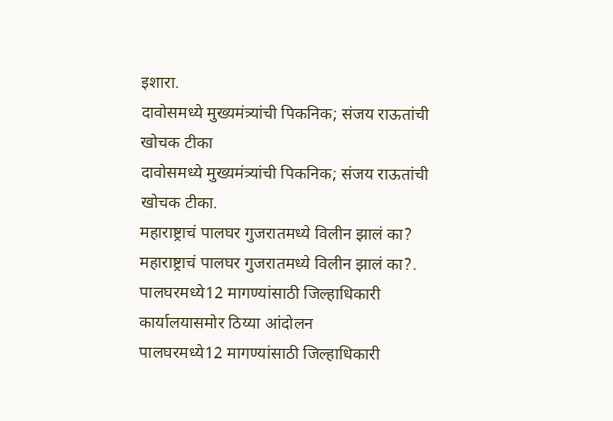इशारा.
दावोसमध्ये मुख्यमंत्र्यांची पिकनिक; संजय राऊतांची खोचक टीका
दावोसमध्ये मुख्यमंत्र्यांची पिकनिक; संजय राऊतांची खोचक टीका.
महाराष्ट्राचं पालघर गुजरातमध्ये विलीन झालं का?
महाराष्ट्राचं पालघर गुजरातमध्ये विलीन झालं का?.
पालघरमध्ये12 मागण्यांसाठी जिल्हाधिकारी कार्यालयासमोर ठिय्या आंदोलन
पालघरमध्ये12 मागण्यांसाठी जिल्हाधिकारी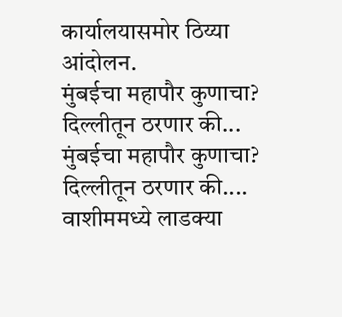कार्यालयासमोर ठिय्या आंदोलन.
मुंबईचा महापौर कुणाचा? दिल्लीतून ठरणार की...
मुंबईचा महापौर कुणाचा? दिल्लीतून ठरणार की....
वाशीममध्ये लाडक्या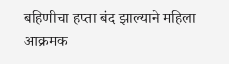बहिणीचा हप्ता बंद झाल्याने महिला आक्रमक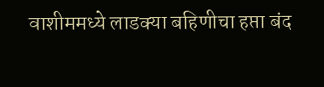वाशीममध्ये लाडक्या बहिणीचा हप्ता बंद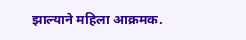झाल्याने महिला आक्रमक.